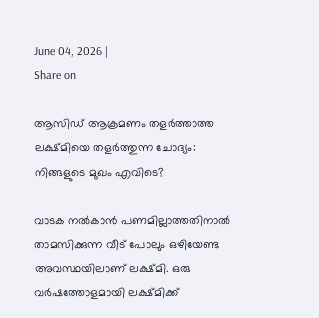June 04, 2026 |
Share on

ആസിഡ് ആക്രമണം തളര്‍ത്താത്ത ലക്ഷ്മിയെ തളര്‍ത്തുന്ന ചോദ്യം: നിങ്ങളുടെ മുഖം എവിടെ?

വാടക നല്‍കാന്‍ പണമില്ലാത്തതിനാല്‍ താമസിക്കുന്ന വീട് പോലും ഒഴിയേണ്ട അവസ്ഥയിലാണ് ലക്ഷ്മി. ഒരു വര്‍ഷത്തോളമായി ലക്ഷ്മിക്ക്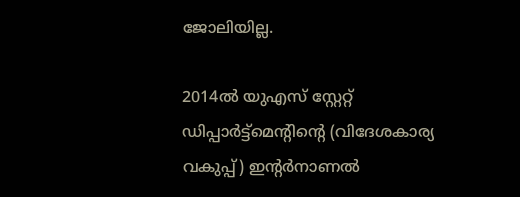ജോലിയില്ല.

2014ല്‍ യുഎസ് സ്റ്റേറ്റ് ഡിപ്പാര്‍ട്ട്‌മെന്റിന്റെ (വിദേശകാര്യ വകുപ്പ്) ഇന്റര്‍നാണല്‍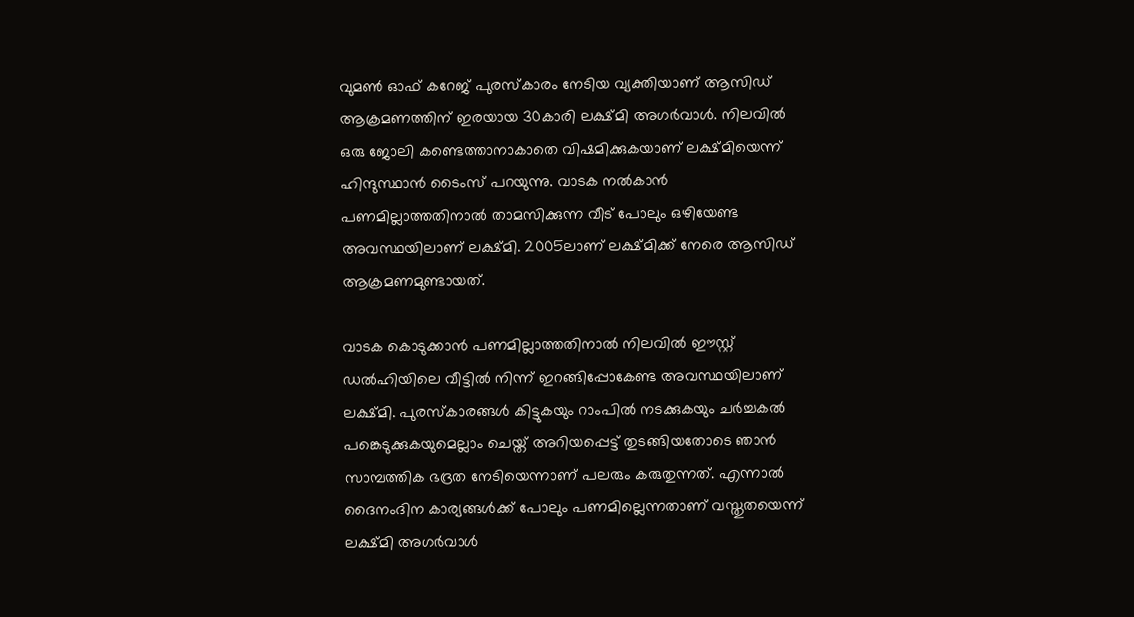വുമണ്‍ ഓഫ് കറേജ് പുരസ്‌കാരം നേടിയ വ്യക്തിയാണ് ആസിഡ് ആക്രമണത്തിന് ഇരയായ 30കാരി ലക്ഷ്മി അഗര്‍വാള്‍. നിലവില്‍ ഒരു ജോലി കണ്ടെത്താനാകാതെ വിഷമിക്കുകയാണ് ലക്ഷ്മിയെന്ന് ഹിന്ദുസ്ഥാന്‍ ടൈംസ് പറയുന്നു. വാടക നല്‍കാന്‍ പണമില്ലാത്തതിനാല്‍ താമസിക്കുന്ന വീട് പോലും ഒഴിയേണ്ട അവസ്ഥയിലാണ് ലക്ഷ്മി. 2005ലാണ് ലക്ഷ്മിക്ക് നേരെ ആസിഡ് ആക്രമണമുണ്ടായത്.

വാടക കൊടുക്കാന്‍ പണമില്ലാത്തതിനാല്‍ നിലവില്‍ ഈസ്റ്റ് ഡല്‍ഹിയിലെ വീട്ടില്‍ നിന്ന് ഇറങ്ങിപ്പോകേണ്ട അവസ്ഥയിലാണ് ലക്ഷ്മി. പുരസ്‌കാരങ്ങള്‍ കിട്ടുകയും റാംപില്‍ നടക്കുകയും ചര്‍ച്ചകല്‍ പങ്കെടുക്കുകയുമെല്ലാം ചെയ്ത് അറിയപ്പെട്ട് തുടങ്ങിയതോടെ ഞാന്‍ സാമ്പത്തിക ഭദ്രത നേടിയെന്നാണ് പലരും കരുതുന്നത്. എന്നാല്‍ ദൈനംദിന കാര്യങ്ങള്‍ക്ക് പോലും പണമില്ലെന്നതാണ് വസ്തുതയെന്ന് ലക്ഷ്മി അഗര്‍വാള്‍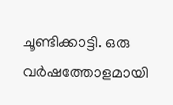ചൂണ്ടിക്കാട്ടി. ഒരു വര്‍ഷത്തോളമായി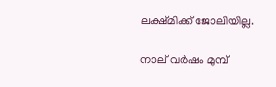ലക്ഷ്മിക്ക് ജോലിയില്ല.

നാല് വര്‍ഷം മുമ്പ്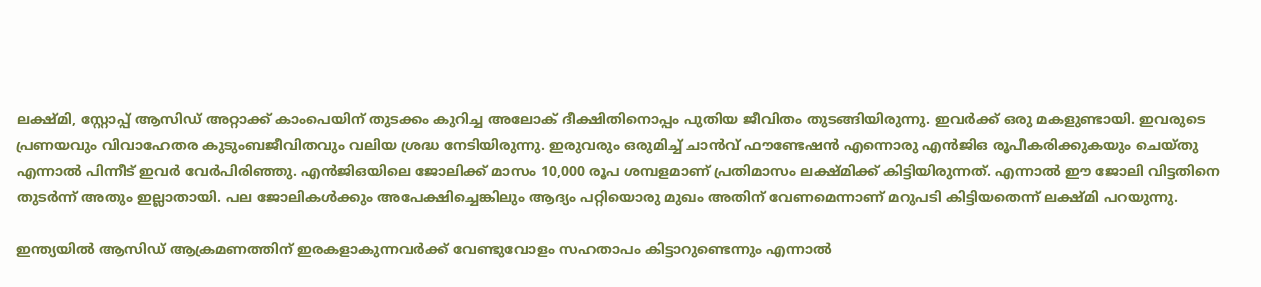ലക്ഷ്മി, സ്റ്റോപ്പ് ആസിഡ് അറ്റാക്ക് കാംപെയിന് തുടക്കം കുറിച്ച അലോക് ദീക്ഷിതിനൊപ്പം പുതിയ ജീവിതം തുടങ്ങിയിരുന്നു. ഇവര്‍ക്ക് ഒരു മകളുണ്ടായി. ഇവരുടെ പ്രണയവും വിവാഹേതര കുടുംബജീവിതവും വലിയ ശ്രദ്ധ നേടിയിരുന്നു. ഇരുവരും ഒരുമിച്ച് ചാന്‍വ് ഫൗണ്ടേഷന്‍ എന്നൊരു എന്‍ജിഒ രൂപീകരിക്കുകയും ചെയ്തു എന്നാല്‍ പിന്നീട് ഇവര്‍ വേര്‍പിരിഞ്ഞു. എന്‍ജിഒയിലെ ജോലിക്ക് മാസം 10,000 രൂപ ശമ്പളമാണ് പ്രതിമാസം ലക്ഷ്മിക്ക് കിട്ടിയിരുന്നത്. എന്നാല്‍ ഈ ജോലി വിട്ടതിനെ തുടര്‍ന്ന് അതും ഇല്ലാതായി. പല ജോലികള്‍ക്കും അപേക്ഷിച്ചെങ്കിലും ആദ്യം പറ്റിയൊരു മുഖം അതിന് വേണമെന്നാണ് മറുപടി കിട്ടിയതെന്ന് ലക്ഷ്മി പറയുന്നു.

ഇന്ത്യയില്‍ ആസിഡ് ആക്രമണത്തിന് ഇരകളാകുന്നവര്‍ക്ക് വേണ്ടുവോളം സഹതാപം കിട്ടാറുണ്ടെന്നും എന്നാല്‍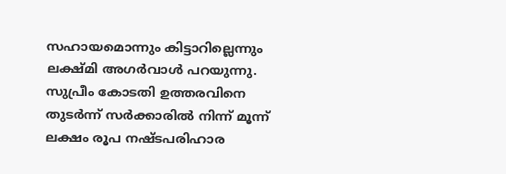സഹായമൊന്നും കിട്ടാറില്ലെന്നും ലക്ഷ്മി അഗര്‍വാള്‍ പറയുന്നു. സുപ്രീം കോടതി ഉത്തരവിനെ തുടര്‍ന്ന് സര്‍ക്കാരില്‍ നിന്ന് മൂന്ന് ലക്ഷം രൂപ നഷ്ടപരിഹാര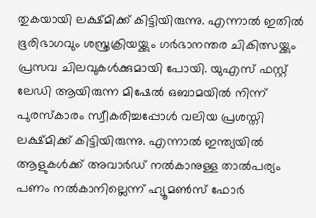തുകയായി ലക്ഷ്മിക്ക് കിട്ടിയിരുന്നു. എന്നാല്‍ ഇതില്‍ ഭൂരിഭാഗവും ശസ്ത്രക്രിയയ്ക്കും ഗര്‍ഭാനന്തര ചികിത്സയ്ക്കും പ്രസവ ചിലവുകള്‍ക്കുമായി പോയി. യുഎസ് ഫസ്റ്റ് ലേഡി ആയിരുന്ന മിഷേല്‍ ഒബാമയില്‍ നിന്ന് പുരസ്‌കാരം സ്വീകരിച്ചപ്പോള്‍ വലിയ പ്രശസ്തി ലക്ഷ്മിക്ക് കിട്ടിയിരുന്നു. എന്നാല്‍ ഇന്ത്യയില്‍ ആളുകള്‍ക്ക് അവാര്‍ഡ് നല്‍കാനുള്ള താല്‍പര്യം പണം നല്‍കാനില്ലെന്ന് ഹ്യൂമണ്‍സ് ഫോര്‍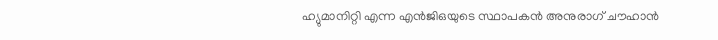ഹ്യുമാനിറ്റി എന്ന എന്‍ജിഒയുടെ സ്ഥാപകന്‍ അനുരാഗ് ചൗഹാന്‍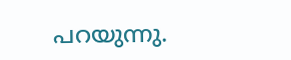പറയുന്നു.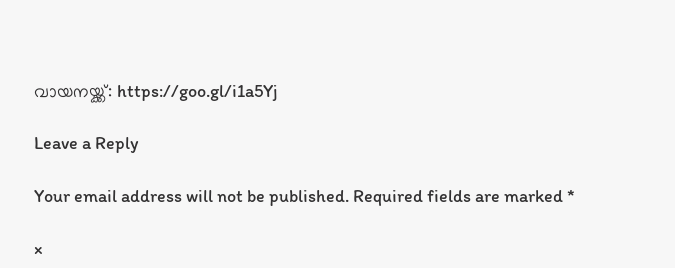വായനയ്ക്ക്: https://goo.gl/i1a5Yj

Leave a Reply

Your email address will not be published. Required fields are marked *

×